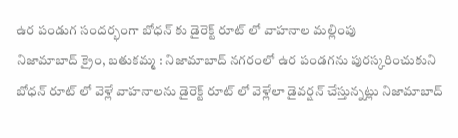ఉర పండుగ సందర్భంగా బోధన్ కు డైరెక్ట్ రూట్ లో వాహనాల మల్లింపు
నిజామాబాద్ క్రైం, బతుకమ్మ : నిజామాబాద్ నగరంలో ఉర పండగను పురస్కరించుకుని బోధన్ రూట్ లో వెళ్లే వాహనాలను డైరెక్ట్ రూట్ లో వెళ్లేలా డైవర్షన్ చేస్తున్నట్లు నిజామాబాద్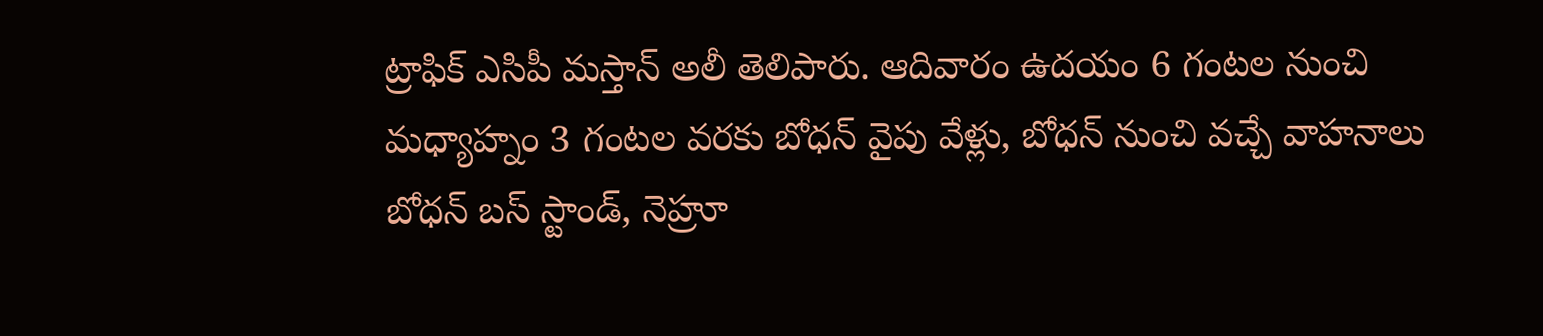ట్రాఫిక్ ఎసిపీ మస్తాన్ అలీ తెలిపారు. ఆదివారం ఉదయం 6 గంటల నుంచి మధ్యాహ్నం 3 గంటల వరకు బోధన్ వైపు వేళ్లు, బోధన్ నుంచి వచ్చే వాహనాలు బోధన్ బస్ స్టాండ్, నెహ్రూ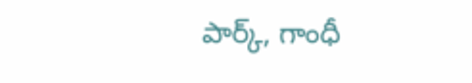పార్క్, గాంధీ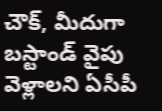చౌక్, మీదుగా బస్టాండ్ వైపు వెళ్లాలని ఏసీపీ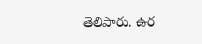తెలిపారు. ఉర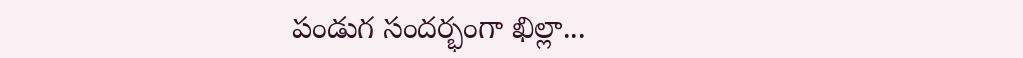పండుగ సందర్భంగా ఖిల్లా...